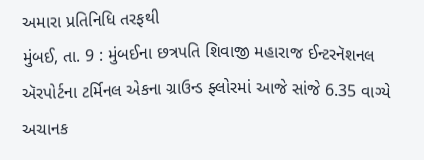અમારા પ્રતિનિધિ તરફથી
મુંબઈ, તા. 9 : મુંબઈના છત્રપતિ શિવાજી મહારાજ ઈન્ટરનૅશનલ ઍરપોર્ટના ટર્મિનલ એકના ગ્રાઉન્ડ ફ્લોરમાં આજે સાંજે 6.35 વાગ્યે અચાનક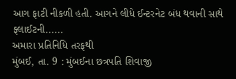આગ ફાટી નીકળી હતી. આગને લીધે ઈન્ટરનેટ બંધ થવાની સાથે ફ્લાઈટની......
અમારા પ્રતિનિધિ તરફથી
મુંબઈ, તા. 9 : મુંબઈના છત્રપતિ શિવાજી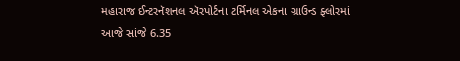મહારાજ ઈન્ટરનૅશનલ ઍરપોર્ટના ટર્મિનલ એકના ગ્રાઉન્ડ ફ્લોરમાં આજે સાંજે 6.35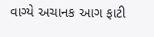વાગ્યે અચાનક આગ ફાટી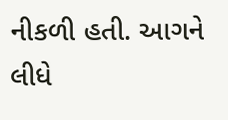નીકળી હતી. આગને લીધે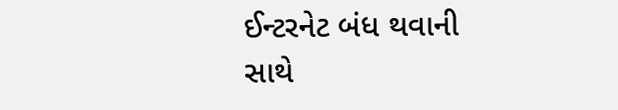ઈન્ટરનેટ બંધ થવાની સાથે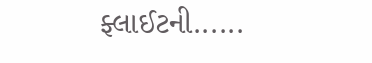ફ્લાઈટની......